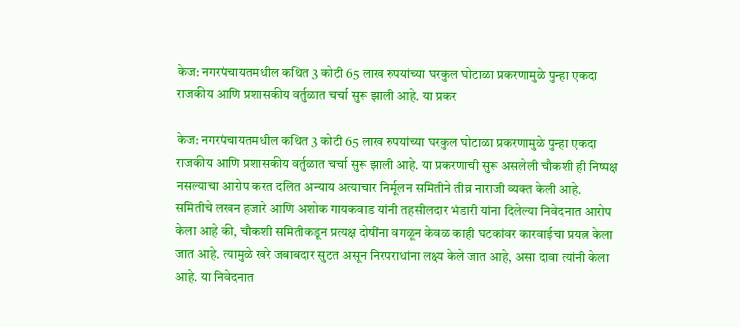केज: नगरपंचायतमधील कथित 3 कोटी 65 लाख रुपयांच्या घरकुल घोटाळा प्रकरणामुळे पुन्हा एकदा राजकीय आणि प्रशासकीय वर्तुळात चर्चा सुरू झाली आहे. या प्रकर

केज: नगरपंचायतमधील कथित 3 कोटी 65 लाख रुपयांच्या घरकुल घोटाळा प्रकरणामुळे पुन्हा एकदा राजकीय आणि प्रशासकीय वर्तुळात चर्चा सुरू झाली आहे. या प्रकरणाची सुरू असलेली चौकशी ही निष्पक्ष नसल्याचा आरोप करत दलित अन्याय अत्याचार निर्मूलन समितीने तीव्र नाराजी व्यक्त केली आहे.
समितीचे लखन हजारे आणि अशोक गायकवाड यांनी तहसीलदार भंडारी यांना दिलेल्या निवेदनात आरोप केला आहे की, चौकशी समितीकडून प्रत्यक्ष दोषींना वगळून केवळ काही घटकांवर कारवाईचा प्रयत्न केला जात आहे. त्यामुळे खरे जबाबदार सुटत असून निरपराधांना लक्ष्य केले जात आहे, असा दावा त्यांनी केला आहे. या निवेदनात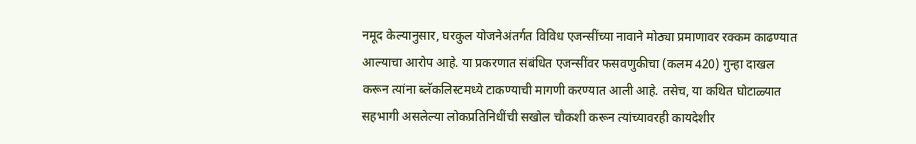नमूद केल्यानुसार, घरकुल योजनेअंतर्गत विविध एजन्सींच्या नावाने मोठ्या प्रमाणावर रक्कम काढण्यात आल्याचा आरोप आहे. या प्रकरणात संबंधित एजन्सींवर फसवणुकीचा (कलम 420) गुन्हा दाखल करून त्यांना ब्लॅकलिस्टमध्ये टाकण्याची मागणी करण्यात आली आहे. तसेच, या कथित घोटाळ्यात सहभागी असलेल्या लोकप्रतिनिधींची सखोल चौकशी करून त्यांच्यावरही कायदेशीर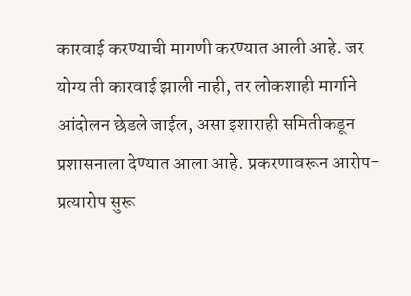कारवाई करण्याची मागणी करण्यात आली आहे. जर योग्य ती कारवाई झाली नाही, तर लोकशाही मार्गाने आंदोलन छेडले जाईल, असा इशाराही समितीकडून प्रशासनाला देण्यात आला आहे. प्रकरणावरून आरोप-प्रत्यारोप सुरू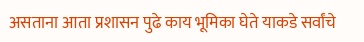असताना आता प्रशासन पुढे काय भूमिका घेते याकडे सर्वांचे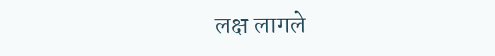लक्ष लागले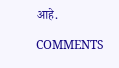आहे.

COMMENTS